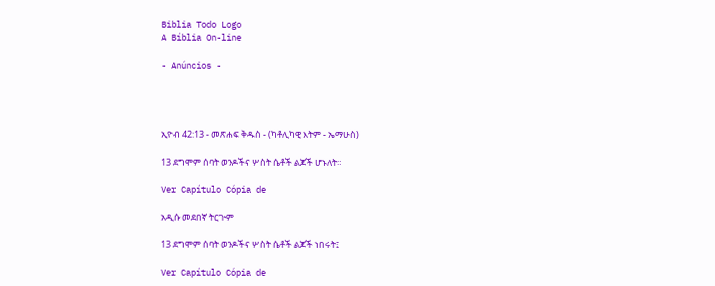Biblia Todo Logo
A Bíblia On-line

- Anúncios -




ኢዮብ 42:13 - መጽሐፍ ቅዱስ - (ካቶሊካዊ እትም - ኤማሁስ)

13 ደግሞም ሰባት ወንዶችና ሦስት ሴቶች ልጆች ሆኑለት።

Ver Capítulo Cópia de

አዲሱ መደበኛ ትርጒም

13 ደግሞም ሰባት ወንዶችና ሦስት ሴቶች ልጆች ነበሩት፤

Ver Capítulo Cópia de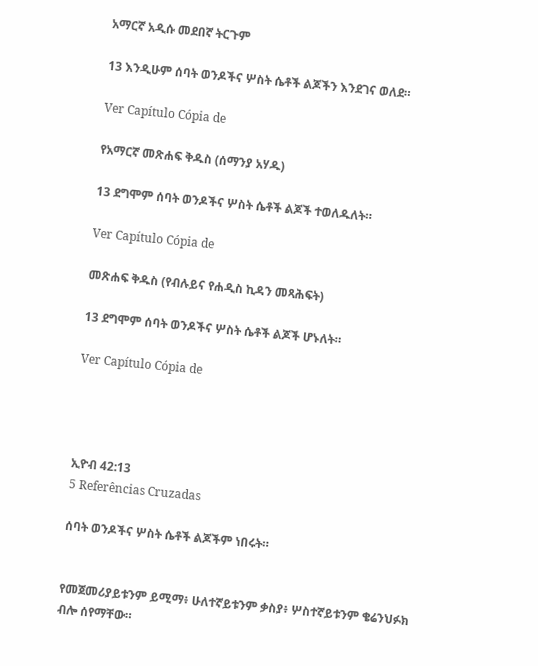አማርኛ አዲሱ መደበኛ ትርጉም

13 እንዲሁም ሰባት ወንዶችና ሦስት ሴቶች ልጆችን እንደገና ወለደ።

Ver Capítulo Cópia de

የአማርኛ መጽሐፍ ቅዱስ (ሰማንያ አሃዱ)

13 ደግሞም ሰባት ወንዶችና ሦስት ሴቶች ልጆች ተወለዱለት።

Ver Capítulo Cópia de

መጽሐፍ ቅዱስ (የብሉይና የሐዲስ ኪዳን መጻሕፍት)

13 ደግሞም ሰባት ወንዶችና ሦስት ሴቶች ልጆች ሆኑለት።

Ver Capítulo Cópia de




ኢዮብ 42:13
5 Referências Cruzadas

ሰባት ወንዶችና ሦስት ሴቶች ልጆችም ነበሩት።


የመጀመሪያይቱንም ይሚማ፥ ሁለተኛይቱንም ቃስያ፥ ሦስተኛይቱንም ቄሬንህፉክ ብሎ ሰየማቸው።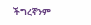ችግረኛንም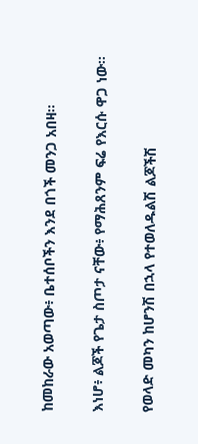ከመከራው አወጣው፥ ቤተሰቦችን እንደ በጎች መንጋ አበዛ።


እነሆ፥ ልጆች የጌታ ስጦታ ናቸው፥ የማሕጸንም ፍሬ የእርሱ ዋጋ ነው።


የወላድ መካን ከሆንሽ በኋላ የተወለዱልሽ ልጆችሽ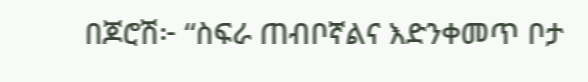በጆሮሽ፦ “ስፍራ ጠብቦኛልና እድንቀመጥ ቦታ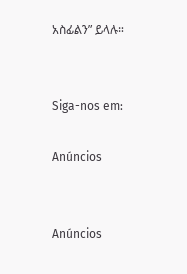አስፊልን” ይላሉ።


Siga-nos em:

Anúncios


Anúncios